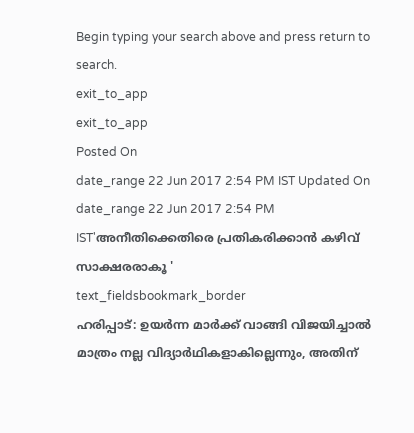Begin typing your search above and press return to search.
exit_to_app
exit_to_app
Posted On
date_range 22 Jun 2017 2:54 PM IST Updated On
date_range 22 Jun 2017 2:54 PM IST'അനീതിക്കെതിരെ പ്രതികരിക്കാൻ കഴിവ് സാക്ഷരരാകൂ '
text_fieldsbookmark_border
ഹരിപ്പാട്: ഉയർന്ന മാർക്ക് വാങ്ങി വിജയിച്ചാൽ മാത്രം നല്ല വിദ്യാർഥികളാകില്ലെന്നും, അതിന്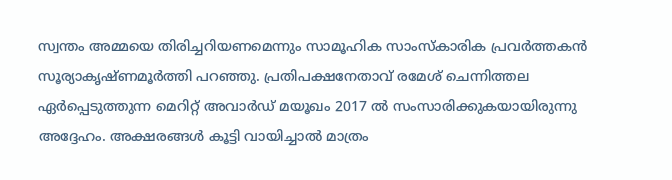സ്വന്തം അമ്മയെ തിരിച്ചറിയണമെന്നും സാമൂഹിക സാംസ്കാരിക പ്രവർത്തകൻ സൂര്യാകൃഷ്ണമൂർത്തി പറഞ്ഞു. പ്രതിപക്ഷനേതാവ് രമേശ് ചെന്നിത്തല ഏർപ്പെടുത്തുന്ന മെറിറ്റ് അവാർഡ് മയൂഖം 2017 ൽ സംസാരിക്കുകയായിരുന്നു അദ്ദേഹം. അക്ഷരങ്ങൾ കൂട്ടി വായിച്ചാൽ മാത്രം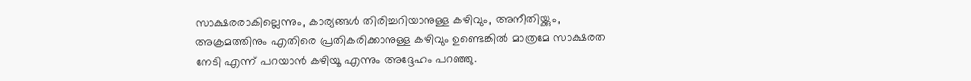സാക്ഷരരാകില്ലെന്നും, കാര്യങ്ങൾ തിരിച്ചറിയാനുള്ള കഴിവും, അനീതിയ്ക്കും, അക്രമത്തിനും എതിരെ പ്രതികരിക്കാനുള്ള കഴിവും ഉണ്ടെങ്കിൽ മാത്രമേ സാക്ഷരത നേടി എന്ന് പറയാൻ കഴിയൂ എന്നും അദ്ദേഹം പറഞ്ഞു.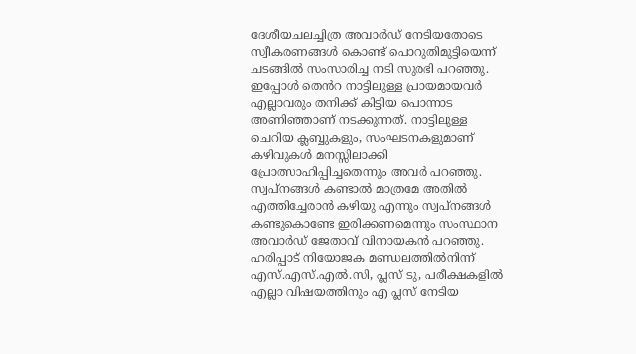ദേശീയചലച്ചിത്ര അവാർഡ് നേടിയതോടെ സ്വീകരണങ്ങൾ കൊണ്ട് പൊറുതിമുട്ടിയെന്ന് ചടങ്ങിൽ സംസാരിച്ച നടി സുരഭി പറഞ്ഞു. ഇപ്പോൾ തെൻറ നാട്ടിലുള്ള പ്രായമായവർ എല്ലാവരും തനിക്ക് കിട്ടിയ പൊന്നാട അണിഞ്ഞാണ് നടക്കുന്നത്. നാട്ടിലുള്ള ചെറിയ ക്ലബ്ബുകളും, സംഘടനകളുമാണ് കഴിവുകൾ മനസ്സിലാക്കി പ്രോത്സാഹിപ്പിച്ചതെന്നും അവർ പറഞ്ഞു. സ്വപ്നങ്ങൾ കണ്ടാൽ മാത്രമേ അതിൽ എത്തിച്ചേരാൻ കഴിയു എന്നും സ്വപ്നങ്ങൾ കണ്ടുകൊണ്ടേ ഇരിക്കണമെന്നും സംസ്ഥാന അവാർഡ് ജേതാവ് വിനായകൻ പറഞ്ഞു. ഹരിപ്പാട് നിയോജക മണ്ഡലത്തിൽനിന്ന് എസ്.എസ്.എൽ.സി, പ്ലസ് ടു, പരീക്ഷകളിൽ എല്ലാ വിഷയത്തിനും എ പ്ലസ് നേടിയ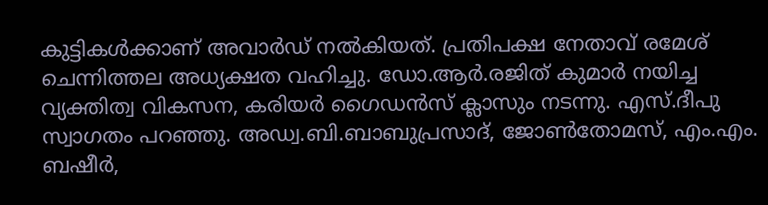കുട്ടികൾക്കാണ് അവാർഡ് നൽകിയത്. പ്രതിപക്ഷ നേതാവ് രമേശ് ചെന്നിത്തല അധ്യക്ഷത വഹിച്ചു. ഡോ.ആർ.രജിത് കുമാർ നയിച്ച വ്യക്തിത്വ വികസന, കരിയർ ഗൈഡൻസ് ക്ലാസും നടന്നു. എസ്.ദീപു സ്വാഗതം പറഞ്ഞു. അഡ്വ.ബി.ബാബുപ്രസാദ്, ജോൺതോമസ്, എം.എം. ബഷീർ,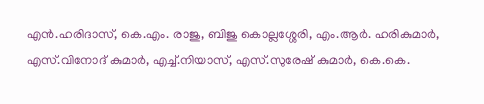എൻ.ഹരിദാസ്, കെ.എം. രാജു, ബിജു കൊല്ലശ്ശേരി, എം.ആർ. ഹരികുമാർ, എസ്.വിനോദ് കുമാർ, എച്ച്.നിയാസ്, എസ്.സുരേഷ് കുമാർ, കെ.കെ.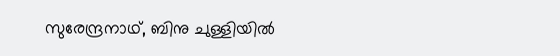സുരേന്ദ്രനാഥ്, ബിനു ചുള്ളിയിൽ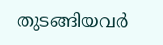തുടങ്ങിയവർ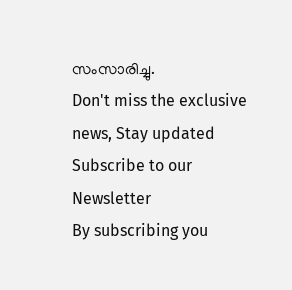സംസാരിച്ചു.
Don't miss the exclusive news, Stay updated
Subscribe to our Newsletter
By subscribing you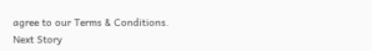agree to our Terms & Conditions.
Next Story